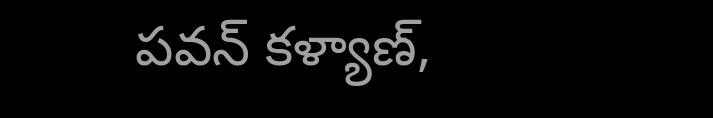పవన్ కళ్యాణ్,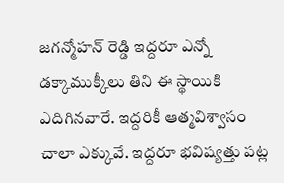జగన్మోహన్ రెడ్డి ఇద్దరూ ఎన్నో డక్కాముక్కీలు తిని ఈ స్థాయికి ఎదిగినవారే. ఇద్దరికీ ఆత్మవిశ్వాసం చాలా ఎక్కువే. ఇద్దరూ భవిష్యత్తు పట్ల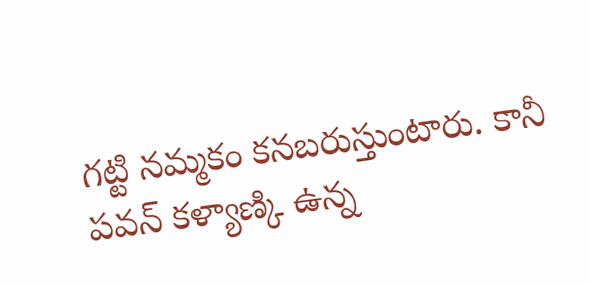గట్టి నమ్మకం కనబరుస్తుంటారు. కానీ పవన్ కళ్యాణ్కి ఉన్న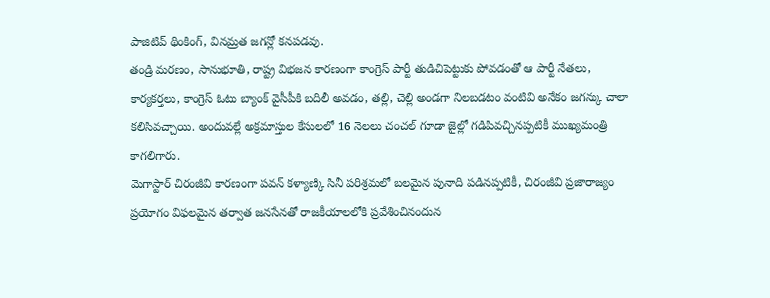పాజిటివ్ థింకింగ్, వినమ్రత జగన్లో కనపడవు.
తండ్రి మరణం, సానుభూతి, రాష్ట్ర విభజన కారణంగా కాంగ్రెస్ పార్టీ తుడిచిపెట్టుకు పోవడంతో ఆ పార్టీ నేతలు, కార్యకర్తలు, కాంగ్రెస్ ఓటు బ్యాంక్ వైసీపీకి బదిలీ అవడం, తల్లి, చెల్లి అండగా నిలబడటం వంటివి అనేకం జగన్కు చాలా కలిసివచ్చాయి. అందువల్లే అక్రమాస్తుల కేసులలో 16 నెలలు చంచల్ గూడా జైల్లో గడిపివచ్చినప్పటికీ ముఖ్యమంత్రి కాగలిగారు.
మెగాస్టార్ చిరంజీవి కారణంగా పవన్ కళ్యాణ్కి సినీ పరిశ్రమలో బలమైన పునాది పడినప్పటికీ, చిరంజీవి ప్రజారాజ్యం ప్రయోగం విఫలమైన తర్వాత జనసేనతో రాజకీయాలలోకి ప్రవేశించినందున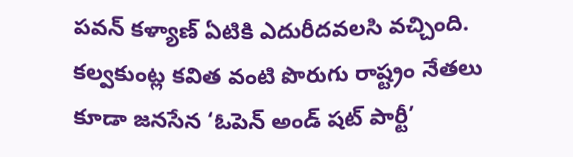పవన్ కళ్యాణ్ ఏటికి ఎదురీదవలసి వచ్చింది.
కల్వకుంట్ల కవిత వంటి పొరుగు రాష్ట్రం నేతలు కూడా జనసేన ‘ఓపెన్ అండ్ షట్ పార్టీ’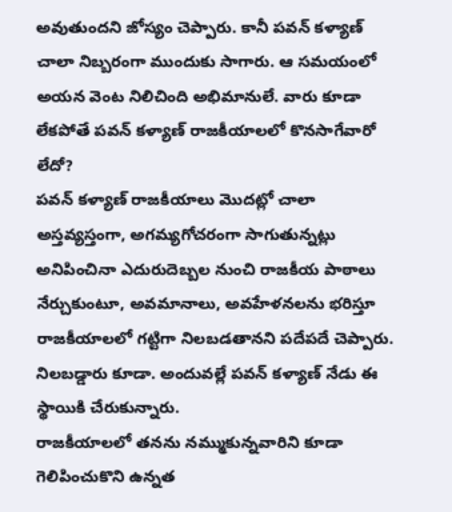అవుతుందని జోస్యం చెప్పారు. కానీ పవన్ కళ్యాణ్ చాలా నిబ్బరంగా ముందుకు సాగారు. ఆ సమయంలో అయన వెంట నిలిచింది అభిమానులే. వారు కూడా లేకపోతే పవన్ కళ్యాణ్ రాజకీయాలలో కొనసాగేవారో లేదో?
పవన్ కళ్యాణ్ రాజకీయాలు మొదట్లో చాలా అస్తవ్యస్తంగా, అగమ్యగోచరంగా సాగుతున్నట్లు అనిపించినా ఎదురుదెబ్బల నుంచి రాజకీయ పాఠాలు నేర్చుకుంటూ, అవమానాలు, అవహేళనలను భరిస్తూ రాజకీయాలలో గట్టిగా నిలబడతానని పదేపదే చెప్పారు. నిలబడ్డారు కూడా. అందువల్లే పవన్ కళ్యాణ్ నేడు ఈ స్థాయికి చేరుకున్నారు.
రాజకీయాలలో తనను నమ్ముకున్నవారిని కూడా గెలిపించుకొని ఉన్నత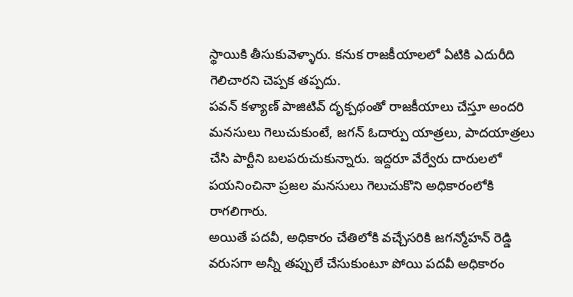స్థాయికి తీసుకువెళ్ళారు. కనుక రాజకీయాలలో ఏటికి ఎదురీది గెలిచారని చెప్పక తప్పదు.
పవన్ కళ్యాణ్ పాజిటివ్ దృక్పథంతో రాజకీయాలు చేస్తూ అందరి మనసులు గెలుచుకుంటే, జగన్ ఓదార్పు యాత్రలు, పాదయాత్రలు చేసి పార్టీని బలపరుచుకున్నారు. ఇద్దరూ వేర్వేరు దారులలో పయనించినా ప్రజల మనసులు గెలుచుకొని అధికారంలోకి రాగలిగారు.
అయితే పదవీ, అధికారం చేతిలోకి వచ్చేసరికి జగన్మోహన్ రెడ్డి వరుసగా అన్నీ తప్పులే చేసుకుంటూ పోయి పదవీ అధికారం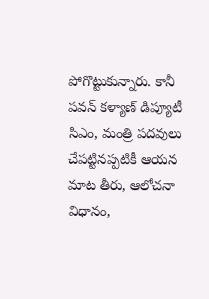పోగొట్టుకున్నారు. కానీ పవన్ కళ్యాణ్ డిప్యూటీ సిఎం, మంత్రి పదవులు చేపట్టినప్పటికీ ఆయన మాట తీరు, ఆలోచనా విధానం,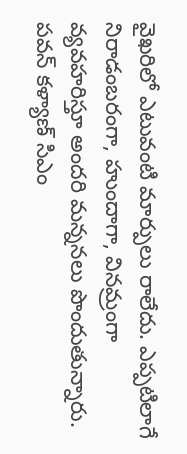వైఖరిలో ఎటువంటి మార్పులు రాలేదు. ఎప్పటిలాగే నిరాడంబరంగా, హుందాగా, వినమ్రంగా వ్యవహరిస్తూ అందరి మన్ననలు పొందుతున్నారు.
పవన్ కళ్యాణ్ సిఎం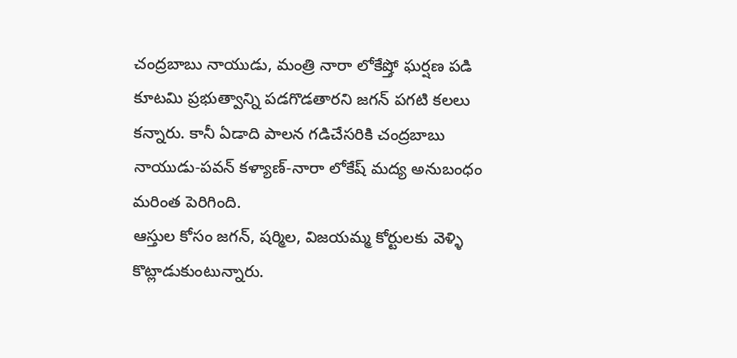చంద్రబాబు నాయుడు, మంత్రి నారా లోకేష్తో ఘర్షణ పడి కూటమి ప్రభుత్వాన్ని పడగొడతారని జగన్ పగటి కలలు కన్నారు. కానీ ఏడాది పాలన గడిచేసరికి చంద్రబాబు నాయుడు-పవన్ కళ్యాణ్-నారా లోకేష్ మద్య అనుబంధం మరింత పెరిగింది.
ఆస్తుల కోసం జగన్, షర్మిల, విజయమ్మ కోర్టులకు వెళ్ళి కొట్లాడుకుంటున్నారు.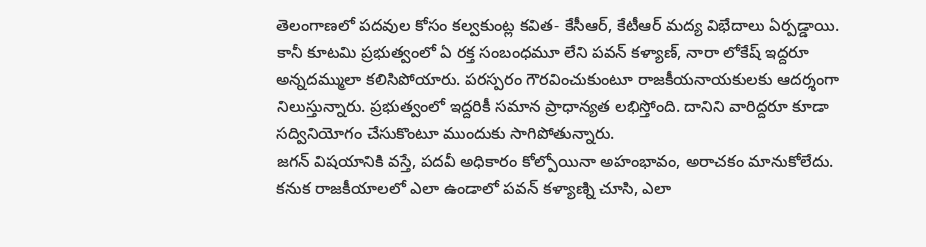తెలంగాణలో పదవుల కోసం కల్వకుంట్ల కవిత- కేసీఆర్, కేటీఆర్ మద్య విభేదాలు ఏర్పడ్డాయి.
కానీ కూటమి ప్రభుత్వంలో ఏ రక్త సంబంధమూ లేని పవన్ కళ్యాణ్, నారా లోకేష్ ఇద్దరూ అన్నదమ్ములా కలిసిపోయారు. పరస్పరం గౌరవించుకుంటూ రాజకీయనాయకులకు ఆదర్శంగా నిలుస్తున్నారు. ప్రభుత్వంలో ఇద్దరికీ సమాన ప్రాధాన్యత లభిస్తోంది. దానిని వారిద్దరూ కూడా సద్వినియోగం చేసుకొంటూ ముందుకు సాగిపోతున్నారు.
జగన్ విషయానికి వస్తే, పదవీ అధికారం కోల్పోయినా అహంభావం, అరాచకం మానుకోలేదు. కనుక రాజకీయాలలో ఎలా ఉండాలో పవన్ కళ్యాణ్ని చూసి, ఎలా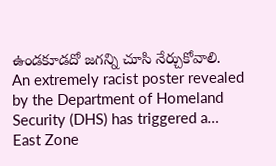ఉండకూడదో జగన్ని చూసి నేర్చుకోవాలి.
An extremely racist poster revealed by the Department of Homeland Security (DHS) has triggered a…
East Zone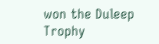won the Duleep Trophy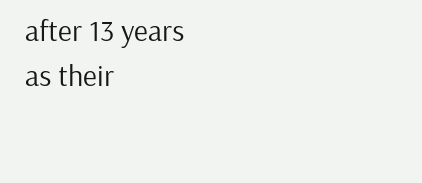after 13 years as their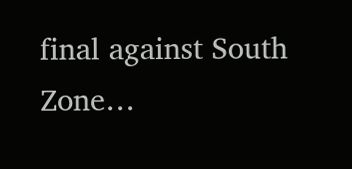final against South Zone…